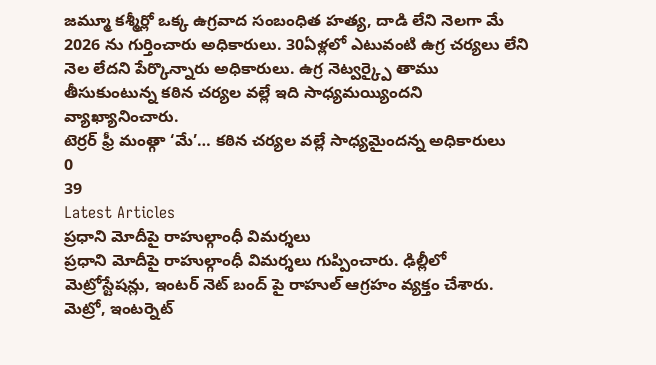జమ్మూ కశ్మీర్లో ఒక్క ఉగ్రవాద సంబంధిత హత్య, దాడి లేని నెలగా మే 2026 ను గుర్తించారు అధికారులు. 30ఏళ్లలో ఎటువంటి ఉగ్ర చర్యలు లేని నెల లేదని పేర్కొన్నారు అధికారులు. ఉగ్ర నెట్వర్క్పై తాము తీసుకుంటున్న కఠిన చర్యల వల్లే ఇది సాధ్యమయ్యిందని వ్యాఖ్యానించారు.
టెర్రర్ ఫ్రీ మంత్గా ‘మే’… కఠిన చర్యల వల్లే సాధ్యమైందన్న అధికారులు
0
39
Latest Articles
ప్రధాని మోదీపై రాహుల్గాంధీ విమర్శలు
ప్రధాని మోదీపై రాహుల్గాంధీ విమర్శలు గుప్పించారు. ఢిల్లీలో మెట్రోస్టేషన్లు, ఇంటర్ నెట్ బంద్ పై రాహుల్ ఆగ్రహం వ్యక్తం చేశారు. మెట్రో, ఇంటర్నెట్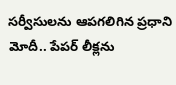సర్వీసులను ఆపగలిగిన ప్రధాని మోదీ.. పేపర్ లీక్లను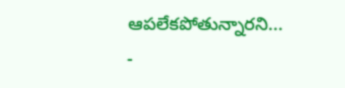ఆపలేకపోతున్నారని...
-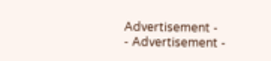Advertisement -
- Advertisement -